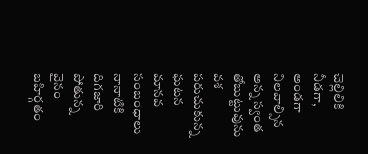చెల్లిలికి నీడగా, అండగా నిలవాల్సిన అన్న స్వంత తోబుట్టువును వశ పరుచుకున్న ఘటన మానవ సంబంధాలు నానాటికి దిగజారి పోతున్న వైనం బహిర్గతం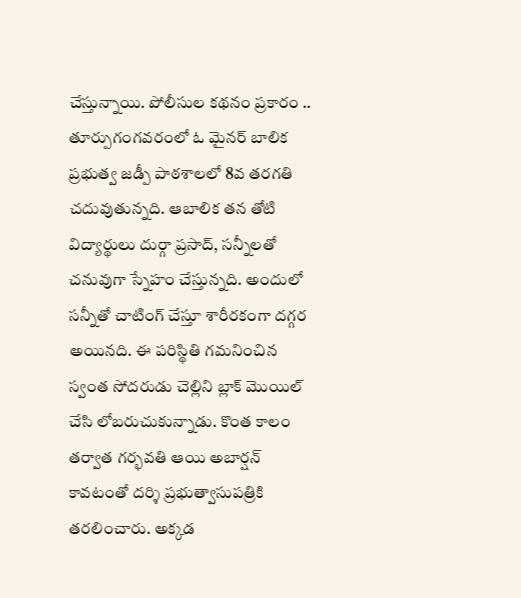చేస్తున్నాయి. పోలీసుల కథనం ప్రకారం .. తూర్పుగంగవరంలో ఓ మైనర్ బాలిక ప్రభుత్వ జడ్పీ పాఠశాలలో 8వ తరగతి చదువుతున్నది. ఆబాలిక తన తోటి విద్యార్థులు దుర్గా ప్రసాద్, సన్నీలతో చనువుగా స్నేహం చేస్తున్నది. అందులో సన్నీతో చాటింగ్ చేస్తూ శారీరకంగా దగ్గర అయినది. ఈ పరిస్థితి గమనించిన స్వంత సోదరుడు చెల్లిని బ్లాక్ మొయిల్ చేసి లోబరుచుకున్నాడు. కొంత కాలం తర్వాత గర్భవతి ఆయి అబార్షన్ కావటంతో దర్శి ప్రభుత్వాసుపత్రికి తరలించారు. అక్కడ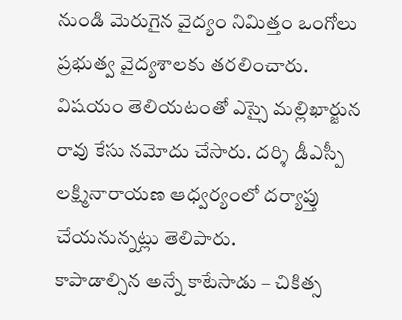నుండి మెరుగైన వైద్యం నిమిత్తం ఒంగోలు ప్రభుత్వ వైద్యశాలకు తరలించారు. విషయం తెలియటంతో ఎస్సై మల్లిఖార్జున రావు కేసు నమోదు చేసారు. దర్శి డీఎస్పీ లక్ష్మినారాయణ ఆధ్వర్యంలో దర్యాప్తు చేయనున్నట్లు తెలిపారు.
కాపాడాల్సిన అన్నే కాటేసాడు – చికిత్స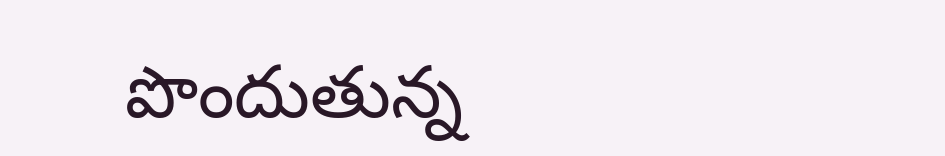పొందుతున్న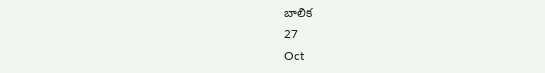బాలిక
27
Oct